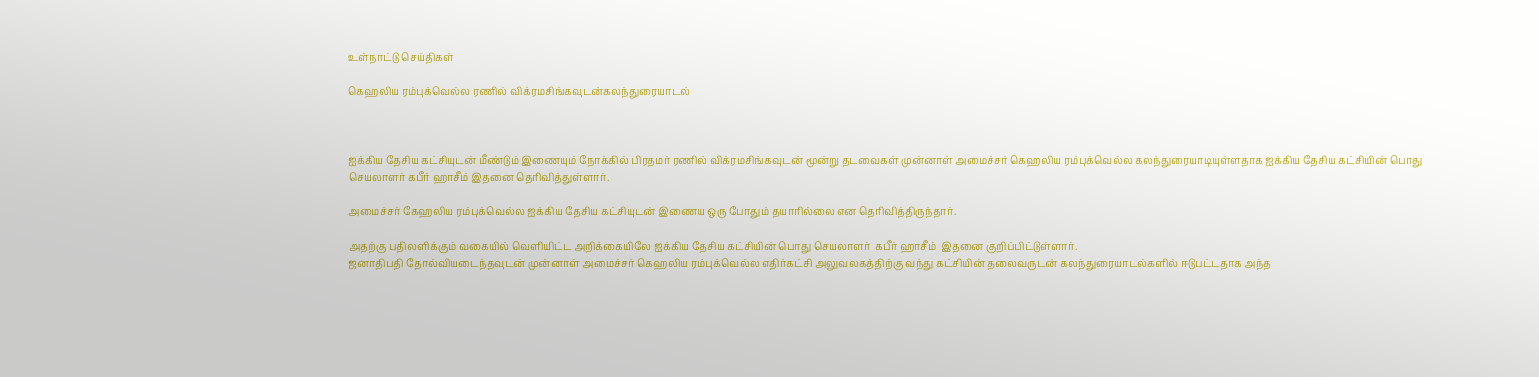உள்நாட்டு செய்திகள்

கெஹலிய ரம்புக்வெல்ல ரணில் விக்ரமசிங்கவுடன்கலந்துரையாடல்



ஐக்கிய தேசிய கட்சியுடன் மீண்டும் இணையும் நோக்கில் பிரதமர் ரணில் விக்ரமசிங்கவுடன் மூன்று தடவைகள் முன்னாள் அமைச்சர் கெஹலிய ரம்புக்வெல்ல கலந்துரையாடியுள்ளதாக ஐக்கிய தேசிய கட்சியின் பொது செயலாளர் கபீர் ஹாசீம் இதனை தெரிவித்துள்ளார்.

அமைச்சர் கேஹலிய ரம்புக்வெல்ல ஐக்கிய தேசிய கட்சியுடன் இணைய ஒரு போதும் தயாரில்லை என தெரிவித்திருந்தார்.

அதற்கு பதிலளிக்கும் வகையில் வெளியிட்ட அறிக்கையிலே ஐக்கிய தேசிய கட்சியின் பொது செயலாளர்  கபீர் ஹாசீம்  இதனை குறிப்பிட்டுள்ளார்.
ஜனாதிபதி தோல்வியடைந்தவுடன் முன்னாள் அமைச்சர் கெஹலிய ரம்புக்வெல்ல எதிர்கட்சி அலுவலகத்திற்கு வந்து கட்சியின் தலைவருடன் கலந்துரையாடல்களில் ஈடுபட்டதாக அந்த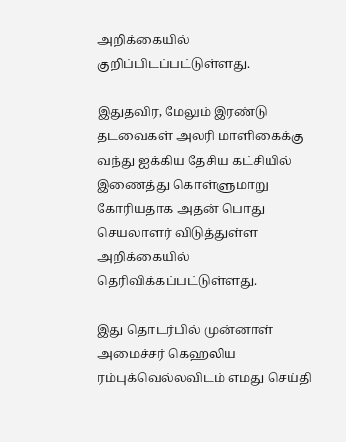அறிக்கையில் குறிப்பிடப்பட்டுள்ளது.

இதுதவிர, மேலும் இரண்டு தடவைகள் அலரி மாளிகைக்கு வந்து ஐக்கிய தேசிய கட்சியில் இணைத்து கொள்ளுமாறு கோரியதாக அதன் பொது செயலாளர் விடுத்துள்ள அறிக்கையில் தெரிவிக்கப்பட்டுள்ளது.

இது தொடர்பில் முன்னாள் அமைச்சர் கெஹலிய ரம்புக்வெல்லவிடம் எமது செய்தி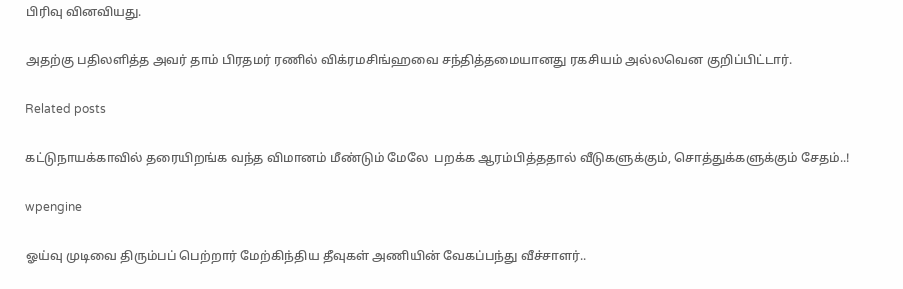பிரிவு வினவியது.

அதற்கு பதிலளித்த அவர் தாம் பிரதமர் ரணில் விக்ரமசிங்ஹவை சந்தித்தமையானது ரகசியம் அல்லவென குறிப்பிட்டார்.

Related posts

கட்டுநாயக்காவில் தரையிறங்க வந்த விமானம் மீண்டும் மேலே  பறக்க ஆரம்பித்ததால் வீடுகளுக்கும், சொத்துக்களுக்கும் சேதம்..!

wpengine

ஓய்வு முடிவை திரும்பப் பெற்றார் மேற்கிந்திய தீவுகள் அணியின் வேகப்பந்து வீச்சாளர்..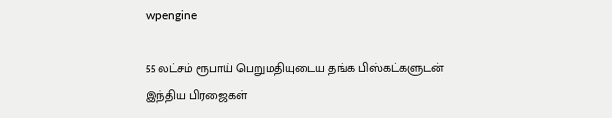wpengine

55 லட்சம் ரூபாய் பெறுமதியுடைய தங்க பிஸ்கட்களுடன் இந்திய பிரஜைகள்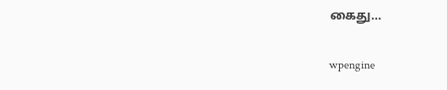கைது…

wpengine